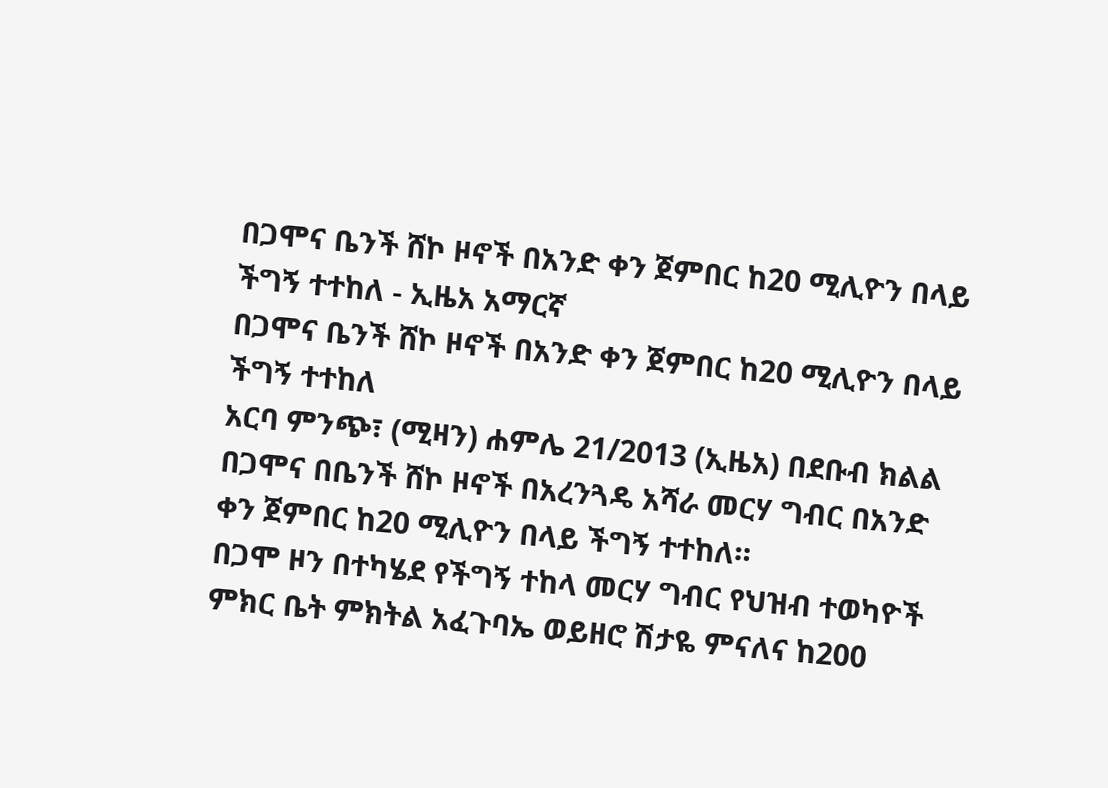በጋሞና ቤንች ሸኮ ዞኖች በአንድ ቀን ጀምበር ከ20 ሚሊዮን በላይ ችግኝ ተተከለ - ኢዜአ አማርኛ
በጋሞና ቤንች ሸኮ ዞኖች በአንድ ቀን ጀምበር ከ20 ሚሊዮን በላይ ችግኝ ተተከለ
አርባ ምንጭ፣ (ሚዛን) ሐምሌ 21/2013 (ኢዜአ) በደቡብ ክልል በጋሞና በቤንች ሸኮ ዞኖች በአረንጓዴ አሻራ መርሃ ግብር በአንድ ቀን ጀምበር ከ20 ሚሊዮን በላይ ችግኝ ተተከለ።
በጋሞ ዞን በተካሄደ የችግኝ ተከላ መርሃ ግብር የህዝብ ተወካዮች ምክር ቤት ምክትል አፈጉባኤ ወይዘሮ ሽታዬ ምናለና ከ200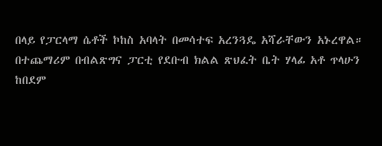በላይ የፓርላማ ሴቶች ኮከስ አባላት በመሳተፍ አረንጓዴ አሻራቸውን አኑረዋል።
በተጨማሪም በብልጽግና ፓርቲ የደቡብ ክልል ጽህፈት ቤት ሃላፊ አቶ ጥላሁን ከበደም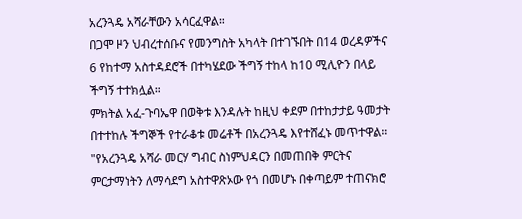አረንጓዴ አሻራቸውን አሳርፈዋል።
በጋሞ ዞን ህብረተሰቡና የመንግስት አካላት በተገኙበት በ14 ወረዳዎችና 6 የከተማ አስተዳደሮች በተካሄደው ችግኝ ተከላ ከ10 ሚሊዮን በላይ ችግኝ ተተክሏል።
ምክትል አፈ-ጉባኤዋ በወቅቱ እንዳሉት ከዚህ ቀደም በተከታታይ ዓመታት በተተከሉ ችግኞች የተራቆቱ መሬቶች በአረንጓዴ እየተሸፈኑ መጥተዋል።
"የአረንጓዴ አሻራ መርሃ ግብር ስነምህዳርን በመጠበቅ ምርትና ምርታማነትን ለማሳደግ አስተዋጽኦው የጎ በመሆኑ በቀጣይም ተጠናክሮ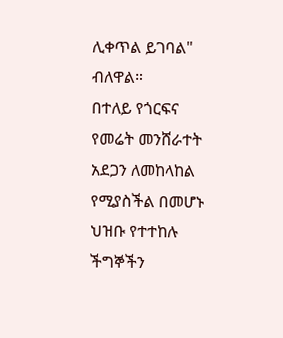ሊቀጥል ይገባል" ብለዋል።
በተለይ የጎርፍና የመሬት መንሸራተት አደጋን ለመከላከል የሚያስችል በመሆኑ ህዝቡ የተተከሉ ችግኞችን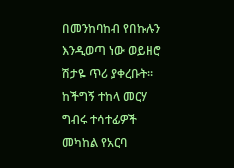በመንከባከብ የበኩሉን እንዲወጣ ነው ወይዘሮ ሽታዬ ጥሪ ያቀረቡት።
ከችግኝ ተከላ መርሃ ግብሩ ተሳተፊዎች መካከል የአርባ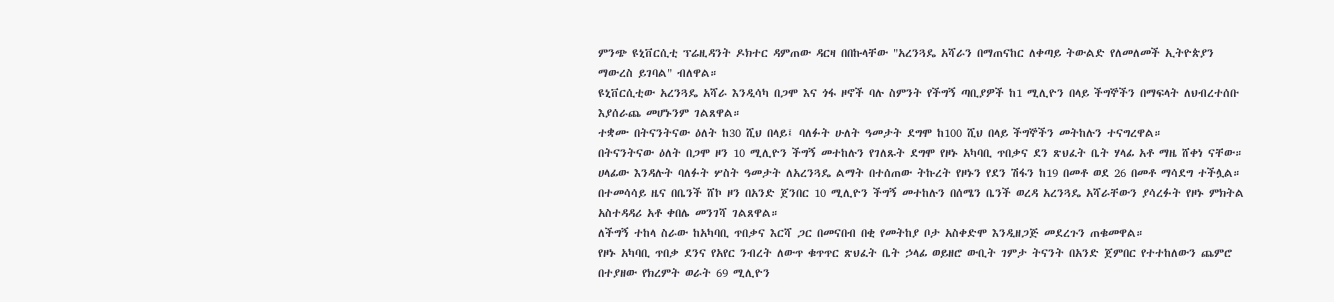ምንጭ ዩኒቨርሲቲ ፕሬዚዳንት ዶክተር ዳምጠው ዳርዛ በበኩላቸው "አረንጓዴ አሻራን በማጠናከር ለቀጣይ ትውልድ የለመለመች ኢትዮጵያን ማውረስ ይገባል" ብለዋል።
ዩኒቨርሲቲው አረንጓዴ አሻራ እንዲሳካ በጋሞ እና ጎፋ ዞኖች ባሉ ስምንት የችግኝ ጣቢያዎች ከ1 ሚሊዮን በላይ ችግኞችን በማፍላት ለህብረተሰቡ እያሰራጨ መሆኑንም ገልጸዋል።
ተቋሙ በትናንትናው ዕለት ከ30 ሺህ በላይ፤ ባለፉት ሁለት ዓመታት ደግሞ ከ100 ሺህ በላይ ችግኞችን መትከሉን ተናግረዋል።
በትናንትናው ዕለት በጋሞ ዞን 10 ሚሊዮን ችግኝ መተከሉን የገለጹት ደግሞ የዞኑ አካባቢ ጥበቃና ደን ጽህፈት ቤት ሃላፊ አቶ ማዜ ሸቀነ ናቸው።
ሀላፊው እንዳሉት ባለፉት ሦስት ዓመታት ለአረንጓዴ ልማት በተሰጠው ትኩረት የዞኑን የደን ሽፋን ከ19 በመቶ ወደ 26 በመቶ ማሳደግ ተችሏል።
በተመሳሳይ ዜና በቤንች ሸኮ ዞን በአንድ ጀንበር 10 ሚሊዮን ችግኝ መተከሉን በሰሜን ቤንች ወረዳ አረንጓዴ አሻራቸውን ያሳረፉት የዞኑ ምክትል አስተዳዳሪ አቶ ቀበሌ መንገሻ ገልጸዋል።
ለችግኝ ተከላ ስራው ከአካባቢ ጥበቃና እርሻ ጋር በመናበብ በቂ የመትከያ ቦታ አስቀድሞ እንዲዘጋጅ መደረጉን ጠቁመዋል።
የዞኑ አካባቢ ጥበቃ ደንና የአየር ንብረት ለውጥ ቁጥጥር ጽህፈት ቤት ኃላፊ ወይዘሮ ውቢት ገምታ ትናንት በአንድ ጀምበር የተተከለውን ጨምሮ በተያዘው የክረምት ወራት 69 ሚሊዮን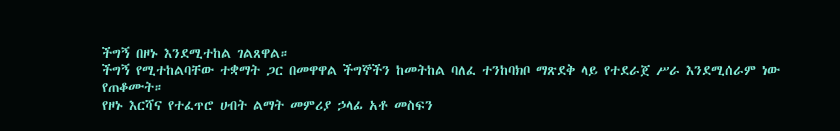ችግኝ በዞኑ እንደሚተከል ገልጸዋል።
ችግኝ የሚተከልባቸው ተቋማት ጋር በመዋዋል ችግኞችን ከመትከል ባለፈ ተንከባክቦ ማጽደቅ ላይ የተደራጀ ሥራ እንደሚሰራም ነው የጠቆሙት።
የዞኑ እርሻና የተፈጥሮ ሀብት ልማት መምሪያ ኃላፊ አቶ መስፍን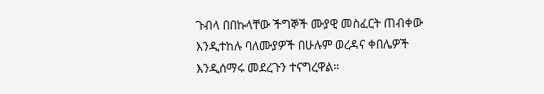ጉብላ በበኩላቸው ችግኞች ሙያዊ መስፈርት ጠብቀው እንዲተከሉ ባለሙያዎች በሁሉም ወረዳና ቀበሌዎች እንዲሰማሩ መደረጉን ተናግረዋል።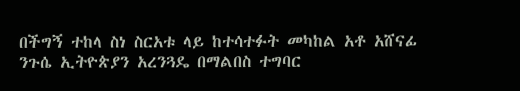በችግኝ ተከላ ስነ ስርአቱ ላይ ከተሳተፉት መካከል አቶ አሸናፊ ንጉሴ ኢትዮጵያን አረንጓዴ በማልበስ ተግባር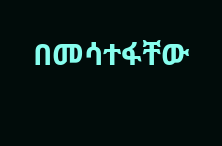በመሳተፋቸው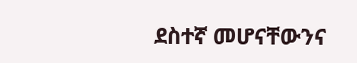ደስተኛ መሆናቸውንና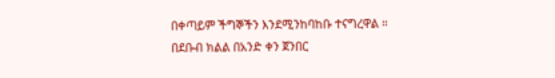በቀጣይም ችግኞችን እንደሚንከባከቡ ተናግረዋል ።
በደቡብ ክልል በአንድ ቀን ጀንበር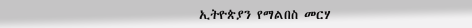ኢትዮጵያን የማልበስ መርሃ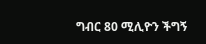ግብር 80 ሚሊዮን ችግኝ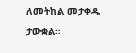ለመትከል መታቀዱ ታውቋል።